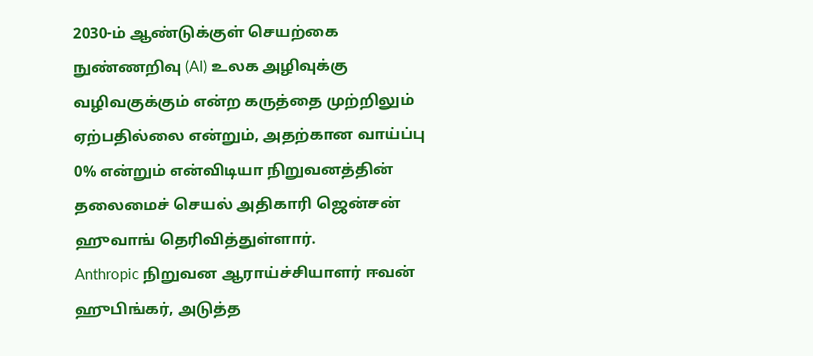2030-ம் ஆண்டுக்குள் செயற்கை நுண்ணறிவு (AI) உலக அழிவுக்கு வழிவகுக்கும் என்ற கருத்தை முற்றிலும் ஏற்பதில்லை என்றும், அதற்கான வாய்ப்பு 0% என்றும் என்விடியா நிறுவனத்தின் தலைமைச் செயல் அதிகாரி ஜென்சன் ஹுவாங் தெரிவித்துள்ளார்.
Anthropic நிறுவன ஆராய்ச்சியாளர் ஈவன் ஹுபிங்கர், அடுத்த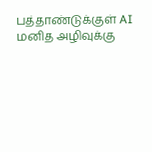பத்தாண்டுக்குள் AI மனித அழிவுக்கு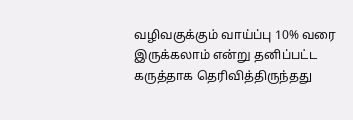வழிவகுக்கும் வாய்ப்பு 10% வரை இருக்கலாம் என்று தனிப்பட்ட கருத்தாக தெரிவித்திருந்தது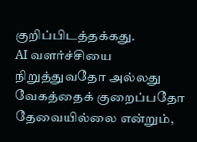குறிப்பிடத்தக்கது.
AI வளர்ச்சியை நிறுத்துவதோ அல்லது வேகத்தைக் குறைப்பதோ தேவையில்லை என்றும்,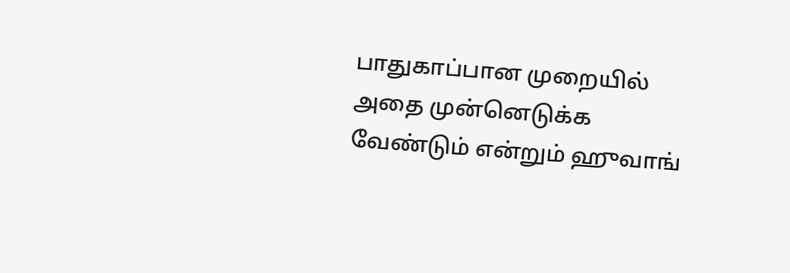பாதுகாப்பான முறையில் அதை முன்னெடுக்க வேண்டும் என்றும் ஹுவாங்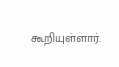கூறியுள்ளார்.